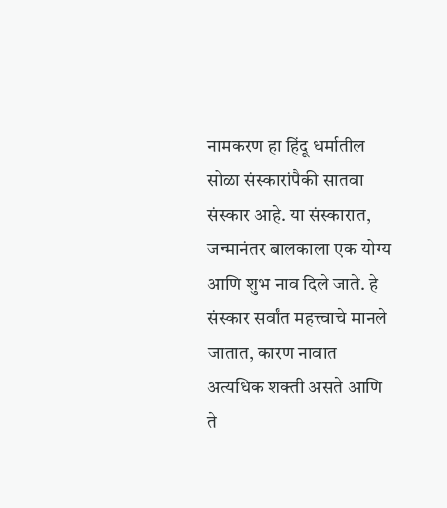नामकरण हा हिंदू धर्मातील सोळा संस्कारांपैकी सातवा संस्कार आहे. या संस्कारात, जन्मानंतर बालकाला एक योग्य आणि शुभ नाव दिले जाते. हे संस्कार सर्वांत महत्त्वाचे मानले जातात, कारण नावात अत्यधिक शक्ती असते आणि ते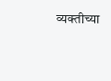व्यक्तीच्या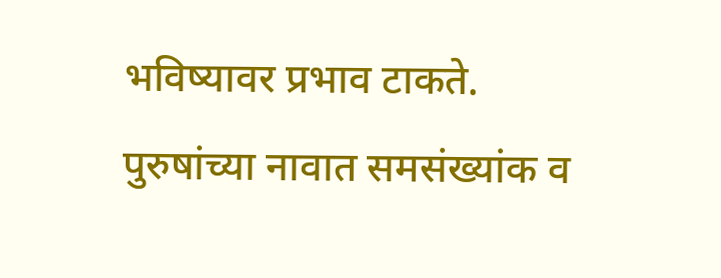भविष्यावर प्रभाव टाकते. पुरुषांच्या नावात समसंख्यांक व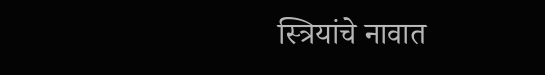स्त्रियांचे नावात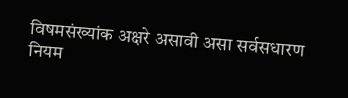विषमसंख्यांक अक्षरे असावी असा सर्वसधारण नियम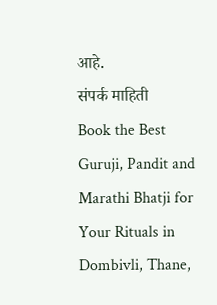आहे.
संपर्क माहिती
Book the Best Guruji, Pandit and Marathi Bhatji for Your Rituals in Dombivli, Thane,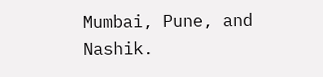Mumbai, Pune, and Nashik.